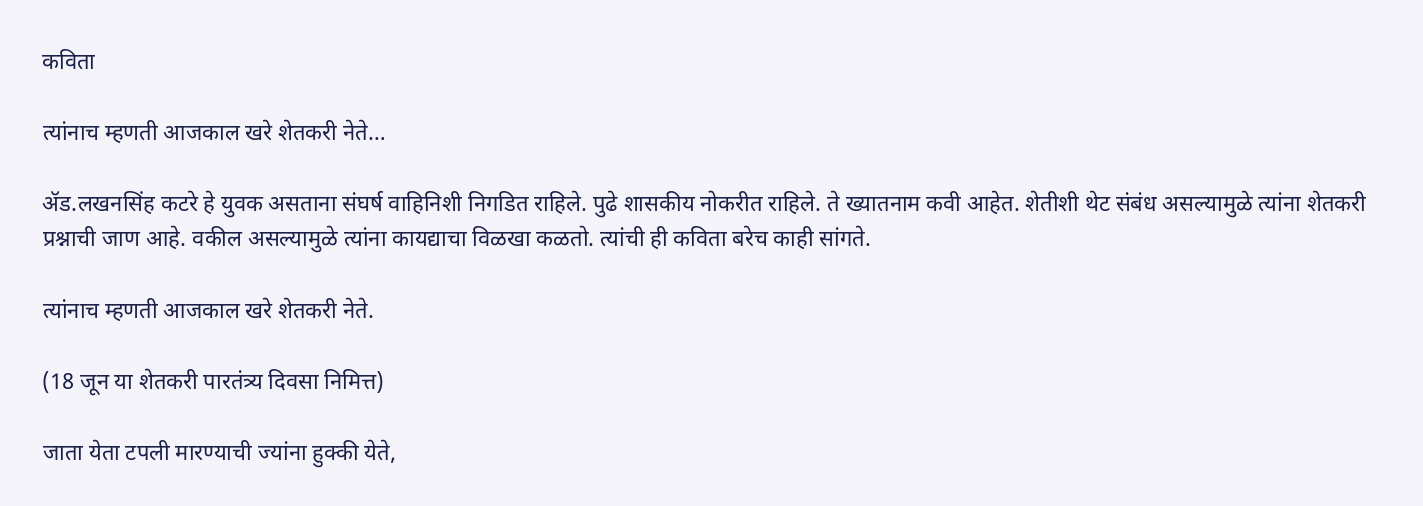कविता

त्यांनाच म्हणती आजकाल खरे शेतकरी नेते…

ॲड.लखनसिंह कटरे हे युवक असताना संघर्ष वाहिनिशी निगडित राहिले. पुढे शासकीय नोकरीत राहिले. ते ख्यातनाम कवी आहेत. शेतीशी थेट संबंध असल्यामुळे त्यांना शेतकरी प्रश्नाची जाण आहे. वकील असल्यामुळे त्यांना कायद्याचा विळखा कळतो. त्यांची ही कविता बरेच काही सांगते.

त्यांनाच म्हणती आजकाल खरे शेतकरी नेते.

(18 जून या शेतकरी पारतंत्र्य दिवसा निमित्त)

जाता येता टपली मारण्याची ज्यांना हुक्की येते,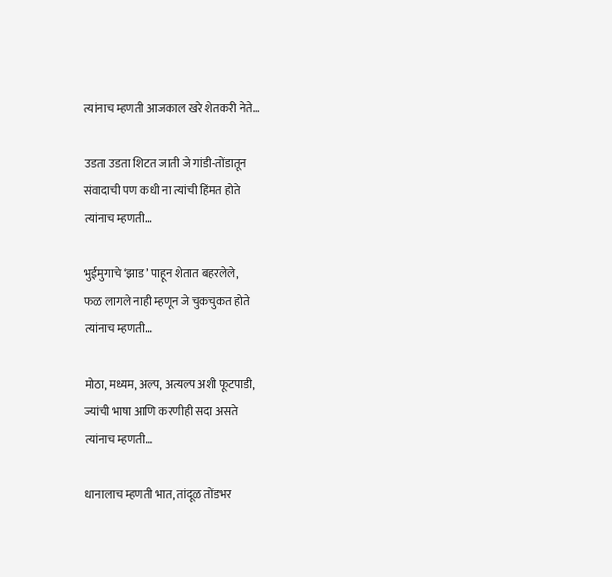त्यांनाच म्हणती आजकाल खरे शेतकरी नेते…

उडता उडता शिटत जाती जे गांडी-तोंडातून
संवादाची पण कधी ना त्यांची हिंमत होते
त्यांनाच म्हणती…

भुईमुगाचे ‘झाड’ पाहून शेतात बहरलेले,
फळ लागले नाही म्हणून जे चुकचुकत होते
त्यांनाच म्हणती…

मोठा, मध्यम, अल्प, अत्यल्प अशी फूटपाडी,
ज्यांची भाषा आणि करणीही सदा असते
त्यांनाच म्हणती…

धानालाच म्हणती भात, तांदूळ तोंडभर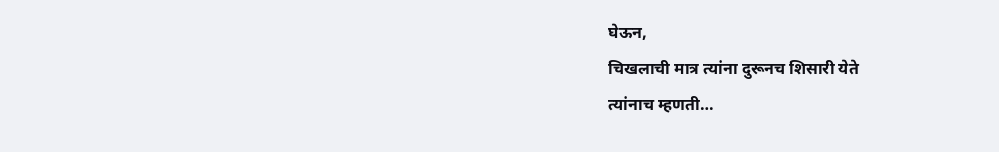घेऊन,
चिखलाची मात्र त्यांना दुरूनच शिसारी येते
त्यांनाच म्हणती…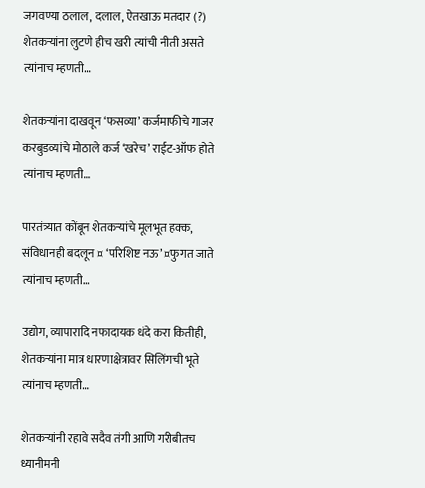जगवण्या ठलाल, दलाल, ऐतखाऊ मतदार (?)
शेतकऱ्यांना लुटणे हीच खरी त्यांची नीती असते
त्यांनाच म्हणती…

शेतकऱ्यांना दाखवून ‘फसव्या’ कर्जमाफीचे गाजर
करबुडव्यांचे मोठाले कर्ज ‘खरेच’ राईट-ऑफ होते
त्यांनाच म्हणती…

पारतंत्र्यात कोंबून शेतकऱ्यांचे मूलभूत हक्क,
संविधानही बदलून ¤ ‘परिशिष्ट नऊ’ ¤फुगत जाते
त्यांनाच म्हणती…

उद्योग, व्यापारादि नफादायक धंदे करा कितीही,
शेतकऱ्यांना मात्र धारणाक्षेत्रावर सिलिंगची भूते
त्यांनाच म्हणती…

शेतकऱ्यांनी रहावे सदैव तंगी आणि गरीबीतच
ध्यानीमनी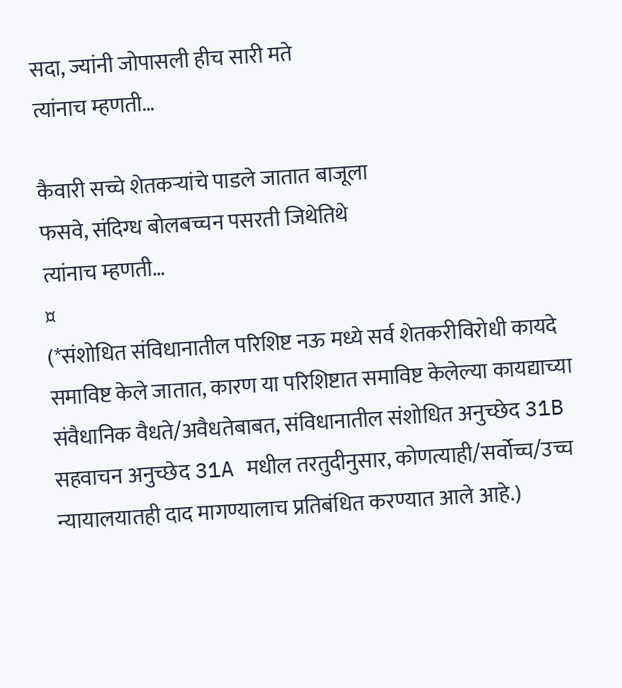सदा, ज्यांनी जोपासली हीच सारी मते
त्यांनाच म्हणती…

कैवारी सच्चे शेतकऱ्यांचे पाडले जातात बाजूला
फसवे, संदिग्ध बोलबच्चन पसरती जिथेतिथे
त्यांनाच म्हणती…
¤
(*संशोधित संविधानातील परिशिष्ट नऊ मध्ये सर्व शेतकरीविरोधी कायदे समाविष्ट केले जातात, कारण या परिशिष्टात समाविष्ट केलेल्या कायद्याच्या संवैधानिक वैधते/अवैधतेबाबत, संविधानातील संशोधित अनुच्छेद 31B सहवाचन अनुच्छेद 31A मधील तरतुदीनुसार, कोणत्याही/सर्वोच्च/उच्च न्यायालयातही दाद मागण्यालाच प्रतिबंधित करण्यात आले आहे.)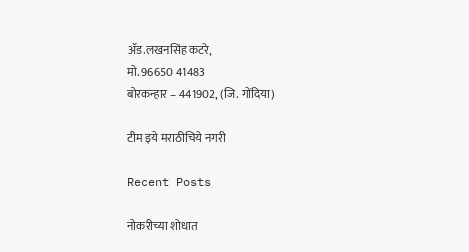ॲड.लखनसिंह कटरे,
मो. 96650 41483
बोरकन्हार – 441902, (जि. गोंदिया)

टीम इये मराठीचिये नगरी

Recent Posts

नोकरीच्या शोधात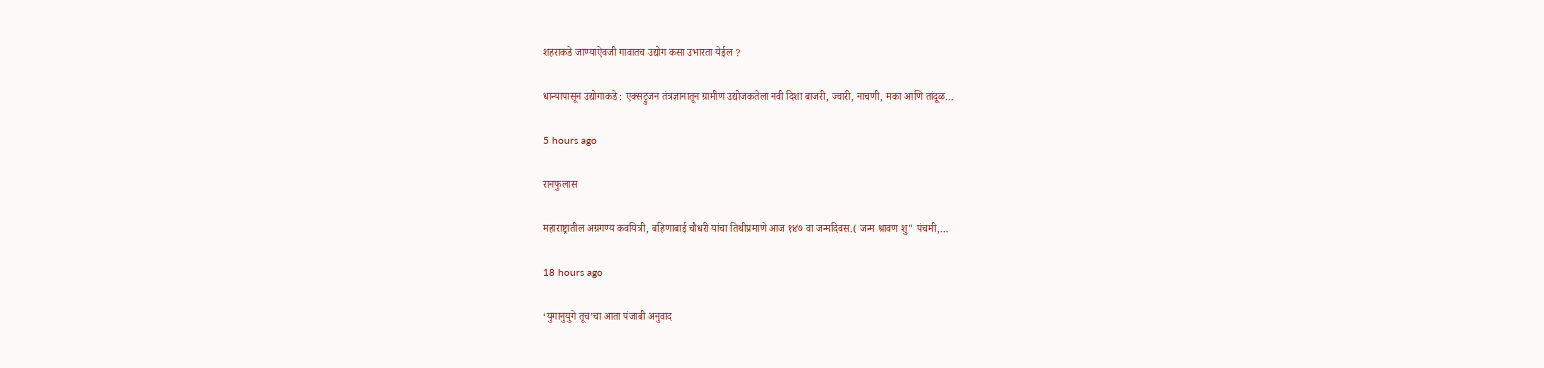शहराकडे जाण्याऐवजी गावातच उद्योग कसा उभारता येईल ?

धान्यापासून उद्योगाकडे : एक्सट्रुजन तंत्रज्ञानातून ग्रामीण उद्योजकतेला नवी दिशा बाजरी, ज्वारी, नाचणी, मका आणि तांदूळ…

5 hours ago

रानफुलास

महाराष्ट्रातील अग्रगण्य कवयित्री, बहिणाबाई चौधरी यांचा तिथीप्रमाणे आज १४७ वा जन्मदिवस.( जन्म श्रावण शु" पंचमी,…

18 hours ago

‘युगानुयुगे तूच’चा आता पंजाबी अनुवाद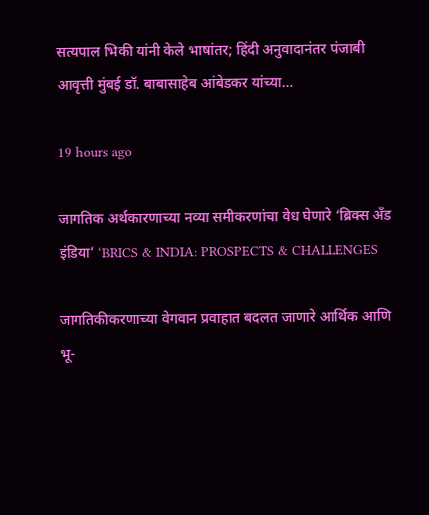सत्यपाल भिकी यांनी केले भाषांतर; हिंदी अनुवादानंतर पंजाबी आवृत्ती मुंबई डॉ. बाबासाहेब आंबेडकर यांच्या…

19 hours ago

जागतिक अर्थकारणाच्या नव्या समीकरणांचा वेध घेणारे ‘ब्रिक्स अँड इंडिया’ ‘BRICS & INDIA: PROSPECTS & CHALLENGES

जागतिकीकरणाच्या वेगवान प्रवाहात बदलत जाणारे आर्थिक आणि भू-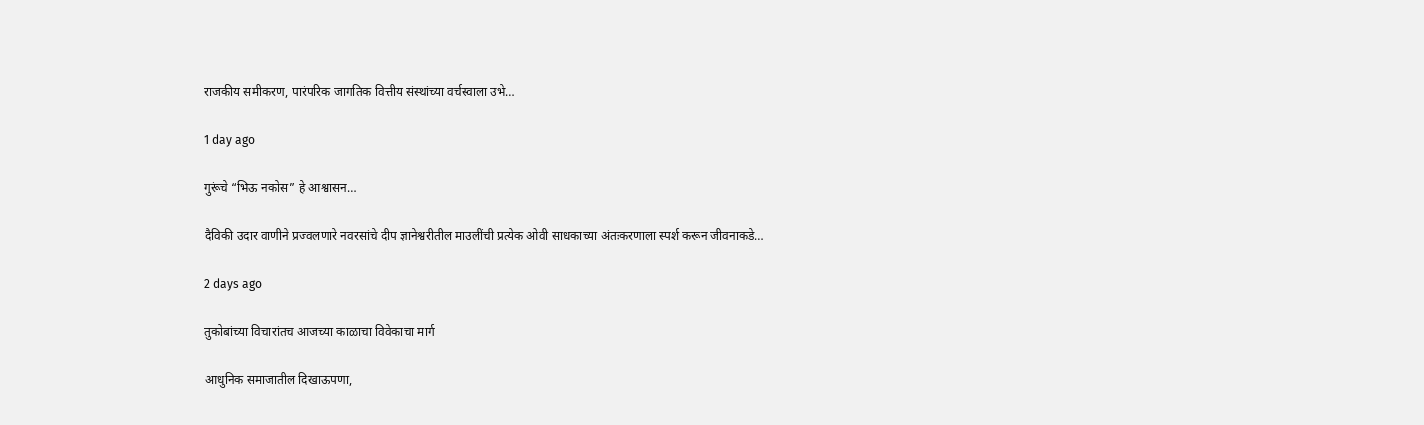राजकीय समीकरण, पारंपरिक जागतिक वित्तीय संस्थांच्या वर्चस्वाला उभे…

1 day ago

गुरूंचे “भिऊ नकोस” हे आश्वासन…

दैविकी उदार वाणीने प्रज्वलणारे नवरसांचे दीप ज्ञानेश्वरीतील माउलींची प्रत्येक ओवी साधकाच्या अंतःकरणाला स्पर्श करून जीवनाकडे…

2 days ago

तुकोबांच्या विचारांतच आजच्या काळाचा विवेकाचा मार्ग

आधुनिक समाजातील दिखाऊपणा,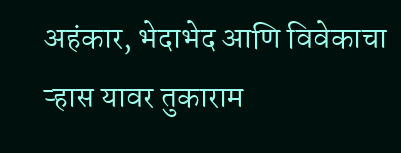अहंकार, भेदाभेद आणि विवेकाचा ऱ्हास यावर तुकाराम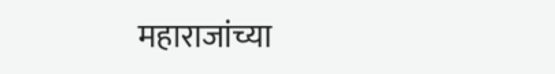महाराजांच्या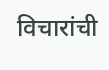विचारांची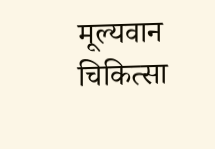मूल्यवान चिकित्सा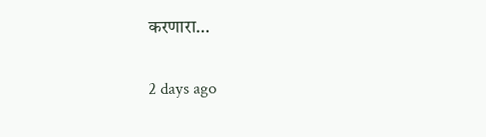करणारा…

2 days ago